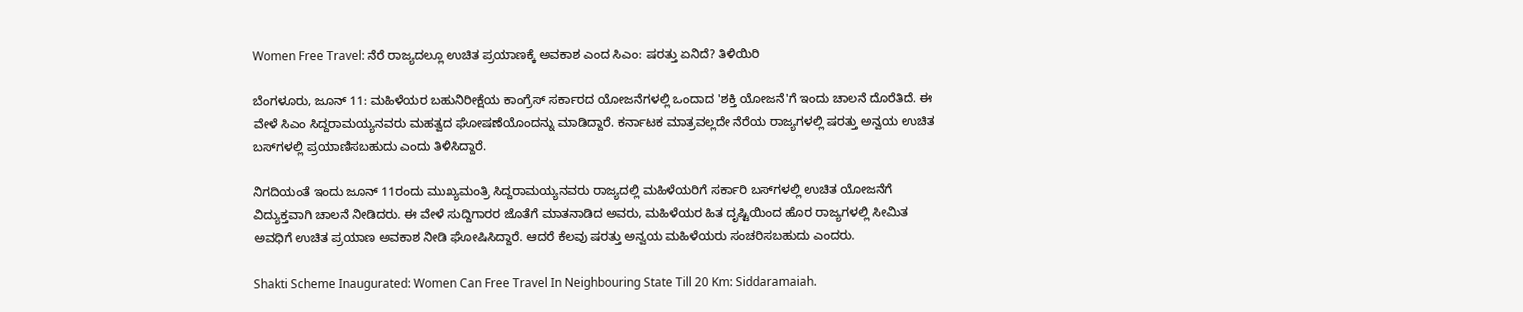Women Free Travel: ನೆರೆ ರಾಜ್ಯದಲ್ಲೂ ಉಚಿತ ಪ್ರಯಾಣಕ್ಕೆ ಅವಕಾಶ ಎಂದ ಸಿಎಂ: ಷರತ್ತು ಏನಿದೆ? ತಿಳಿಯಿರಿ

ಬೆಂಗಳೂರು, ಜೂನ್ 11: ಮಹಿಳೆಯರ ಬಹುನಿರೀಕ್ಷೆಯ ಕಾಂಗ್ರೆಸ್ ಸರ್ಕಾರದ ಯೋಜನೆಗಳಲ್ಲಿ ಒಂದಾದ 'ಶಕ್ತಿ ಯೋಜನೆ'ಗೆ ಇಂದು ಚಾಲನೆ ದೊರೆತಿದೆ. ಈ ವೇಳೆ ಸಿಎಂ ಸಿದ್ದರಾಮಯ್ಯನವರು ಮಹತ್ವದ ಘೋಷಣೆಯೊಂದನ್ನು ಮಾಡಿದ್ದಾರೆ. ಕರ್ನಾಟಕ ಮಾತ್ರವಲ್ಲದೇ ನೆರೆಯ ರಾಜ್ಯಗಳಲ್ಲಿ ಷರತ್ತು ಅನ್ವಯ ಉಚಿತ ಬಸ್‌ಗಳಲ್ಲಿ ಪ್ರಯಾಣಿಸಬಹುದು ಎಂದು ತಿಳಿಸಿದ್ದಾರೆ.

ನಿಗದಿಯಂತೆ ಇಂದು ಜೂನ್ 11ರಂದು ಮುಖ್ಯಮಂತ್ರಿ ಸಿದ್ದರಾಮಯ್ಯನವರು ರಾಜ್ಯದಲ್ಲಿ ಮಹಿಳೆಯರಿಗೆ ಸರ್ಕಾರಿ ಬಸ್‌ಗಳಲ್ಲಿ ಉಚಿತ ಯೋಜನೆಗೆ ವಿದ್ಯುಕ್ತವಾಗಿ ಚಾಲನೆ ನೀಡಿದರು. ಈ ವೇಳೆ ಸುದ್ದಿಗಾರರ ಜೊತೆಗೆ ಮಾತನಾಡಿದ ಅವರು, ಮಹಿಳೆಯರ ಹಿತ ದೃಷ್ಟಿಯಿಂದ ಹೊರ ರಾಜ್ಯಗಳಲ್ಲಿ ಸೀಮಿತ ಅವಧಿಗೆ ಉಚಿತ ಪ್ರಯಾಣ ಅವಕಾಶ ನೀಡಿ ಘೋಷಿಸಿದ್ದಾರೆ. ಆದರೆ ಕೆಲವು ಷರತ್ತು ಅನ್ವಯ ಮಹಿಳೆಯರು ಸಂಚರಿಸಬಹುದು ಎಂದರು.

Shakti Scheme Inaugurated: Women Can Free Travel In Neighbouring State Till 20 Km: Siddaramaiah.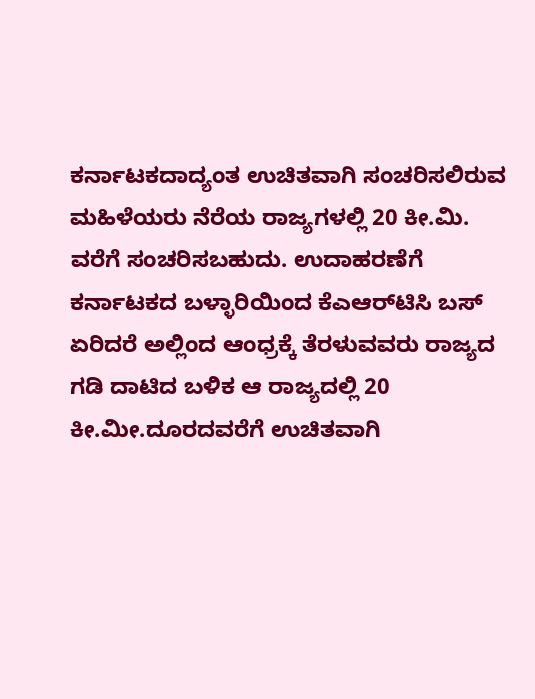ಕರ್ನಾಟಕದಾದ್ಯಂತ ಉಚಿತವಾಗಿ ಸಂಚರಿಸಲಿರುವ ಮಹಿಳೆಯರು ನೆರೆಯ ರಾಜ್ಯಗಳಲ್ಲಿ 20 ಕೀ.ಮಿ. ವರೆಗೆ ಸಂಚರಿಸಬಹುದು. ಉದಾಹರಣೆಗೆ ಕರ್ನಾಟಕದ ಬಳ್ಳಾರಿಯಿಂದ ಕೆಎಆರ್‌ಟಿಸಿ ಬಸ್ ಏರಿದರೆ ಅಲ್ಲಿಂದ ಆಂಧ್ರಕ್ಕೆ ತೆರಳುವವರು ರಾಜ್ಯದ ಗಡಿ ದಾಟಿದ ಬಳಿಕ ಆ ರಾಜ್ಯದಲ್ಲಿ 20 ಕೀ.ಮೀ.ದೂರದವರೆಗೆ ಉಚಿತವಾಗಿ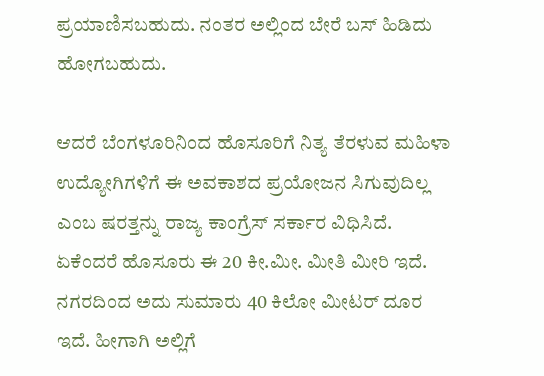ಪ್ರಯಾಣಿಸಬಹುದು. ನಂತರ ಅಲ್ಲಿಂದ ಬೇರೆ ಬಸ್ ಹಿಡಿದು ಹೋಗಬಹುದು.

ಆದರೆ ಬೆಂಗಳೂರಿನಿಂದ ಹೊಸೂರಿಗೆ ನಿತ್ಯ ತೆರಳುವ ಮಹಿಳಾ ಉದ್ಯೋಗಿಗಳಿಗೆ ಈ ಅವಕಾಶದ ಪ್ರಯೋಜನ ಸಿಗುವುದಿಲ್ಲ ಎಂಬ ಷರತ್ತನ್ನು ರಾಜ್ಯ ಕಾಂಗ್ರೆಸ್‌ ಸರ್ಕಾರ ವಿಧಿಸಿದೆ. ಏಕೆಂದರೆ ಹೊಸೂರು ಈ 20 ಕೀ.ಮೀ. ಮೀತಿ ಮೀರಿ ಇದೆ. ನಗರದಿಂದ ಅದು ಸುಮಾರು 40 ಕಿಲೋ ಮೀಟರ್‌ ದೂರ ಇದೆ. ಹೀಗಾಗಿ ಅಲ್ಲಿಗೆ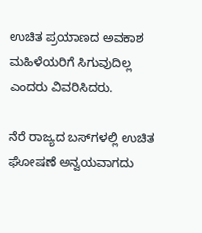ಉಚಿತ ಪ್ರಯಾಣದ ಅವಕಾಶ ಮಹಿಳೆಯರಿಗೆ ಸಿಗುವುದಿಲ್ಲ ಎಂದರು ವಿವರಿಸಿದರು.

ನೆರೆ ರಾಜ್ಯದ ಬಸ್‌ಗಳಲ್ಲಿ ಉಚಿತ ಘೋಷಣೆ ಅನ್ವಯವಾಗದು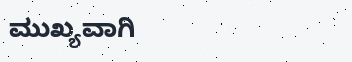ಮುಖ್ಯವಾಗಿ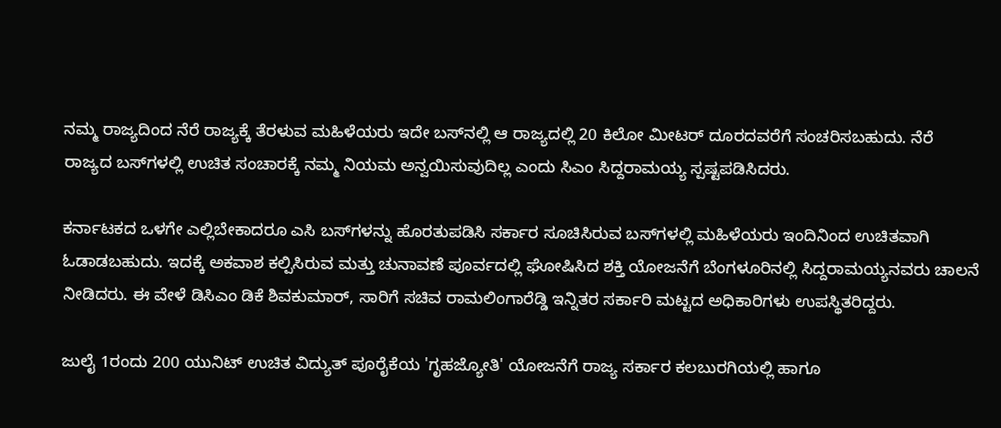ನಮ್ಮ ರಾಜ್ಯದಿಂದ ನೆರೆ ರಾಜ್ಯಕ್ಕೆ ತೆರಳುವ ಮಹಿಳೆಯರು ಇದೇ ಬಸ್‌ನಲ್ಲಿ ಆ ರಾಜ್ಯದಲ್ಲಿ 20 ಕಿಲೋ ಮೀಟರ್‌ ದೂರದವರೆಗೆ ಸಂಚರಿಸಬಹುದು. ನೆರೆ ರಾಜ್ಯದ ಬಸ್‌ಗಳಲ್ಲಿ ಉಚಿತ ಸಂಚಾರಕ್ಕೆ ನಮ್ಮ ನಿಯಮ ಅನ್ವಯಿಸುವುದಿಲ್ಲ ಎಂದು ಸಿಎಂ ಸಿದ್ದರಾಮಯ್ಯ ಸ್ಪಷ್ಟಪಡಿಸಿದರು.

ಕರ್ನಾಟಕದ ಒಳಗೇ ಎಲ್ಲಿಬೇಕಾದರೂ ಎಸಿ ಬಸ್‌ಗಳನ್ನು ಹೊರತುಪಡಿಸಿ ಸರ್ಕಾರ ಸೂಚಿಸಿರುವ ಬಸ್‌ಗಳಲ್ಲಿ ಮಹಿಳೆಯರು ಇಂದಿನಿಂದ ಉಚಿತವಾಗಿ ಓಡಾಡಬಹುದು. ಇದಕ್ಕೆ ಅಕವಾಶ ಕಲ್ಪಿಸಿರುವ ಮತ್ತು ಚುನಾವಣೆ ಪೂರ್ವದಲ್ಲಿ ಘೋಷಿಸಿದ ಶಕ್ತಿ ಯೋಜನೆಗೆ ಬೆಂಗಳೂರಿನಲ್ಲಿ ಸಿದ್ದರಾಮಯ್ಯನವರು ಚಾಲನೆ ನೀಡಿದರು. ಈ ವೇಳೆ ಡಿಸಿಎಂ ಡಿಕೆ ಶಿವಕುಮಾರ್, ಸಾರಿಗೆ ಸಚಿವ ರಾಮಲಿಂಗಾರೆಡ್ಡಿ ಇನ್ನಿತರ ಸರ್ಕಾರಿ ಮಟ್ಟದ ಅಧಿಕಾರಿಗಳು ಉಪಸ್ಥಿತರಿದ್ದರು.

ಜುಲೈ 1ರಂದು 200 ಯುನಿಟ್ ಉಚಿತ ವಿದ್ಯುತ್ ಪೂರೈಕೆಯ 'ಗೃಹಜ್ಯೋತಿ' ಯೋಜನೆಗೆ ರಾಜ್ಯ ಸರ್ಕಾರ ಕಲಬುರಗಿಯಲ್ಲಿ ಹಾಗೂ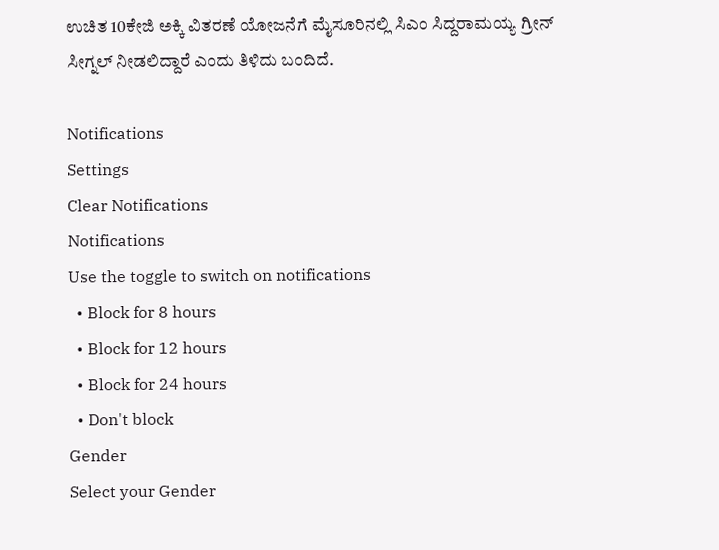ಉಚಿತ 10ಕೇಜಿ ಅಕ್ಕಿ ವಿತರಣೆ ಯೋಜನೆಗೆ ಮೈಸೂರಿನಲ್ಲಿ ಸಿಎಂ ಸಿದ್ದರಾಮಯ್ಯ ಗ್ರೀನ್ ಸೀಗ್ನಲ್ ನೀಡಲಿದ್ದಾರೆ ಎಂದು ತಿಳಿದು ಬಂದಿದೆ.

Notifications
Settings
Clear Notifications
Notifications
Use the toggle to switch on notifications
  • Block for 8 hours
  • Block for 12 hours
  • Block for 24 hours
  • Don't block
Gender
Select your Gender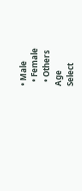• Male
  • Female
  • Others
Age
Select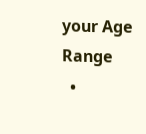your Age Range
  •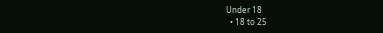Under 18
  • 18 to 25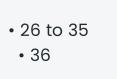• 26 to 35
  • 36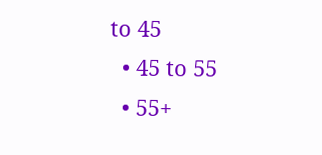to 45
  • 45 to 55
  • 55+